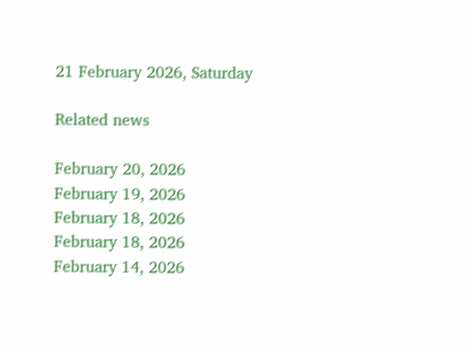21 February 2026, Saturday

Related news

February 20, 2026
February 19, 2026
February 18, 2026
February 18, 2026
February 14, 2026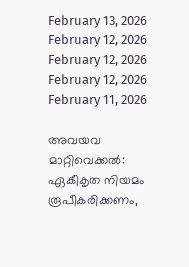February 13, 2026
February 12, 2026
February 12, 2026
February 12, 2026
February 11, 2026

അവയവ മാറ്റിവെക്കൽ: ഏകീകൃത നിയമം രൂപീകരിക്കണം,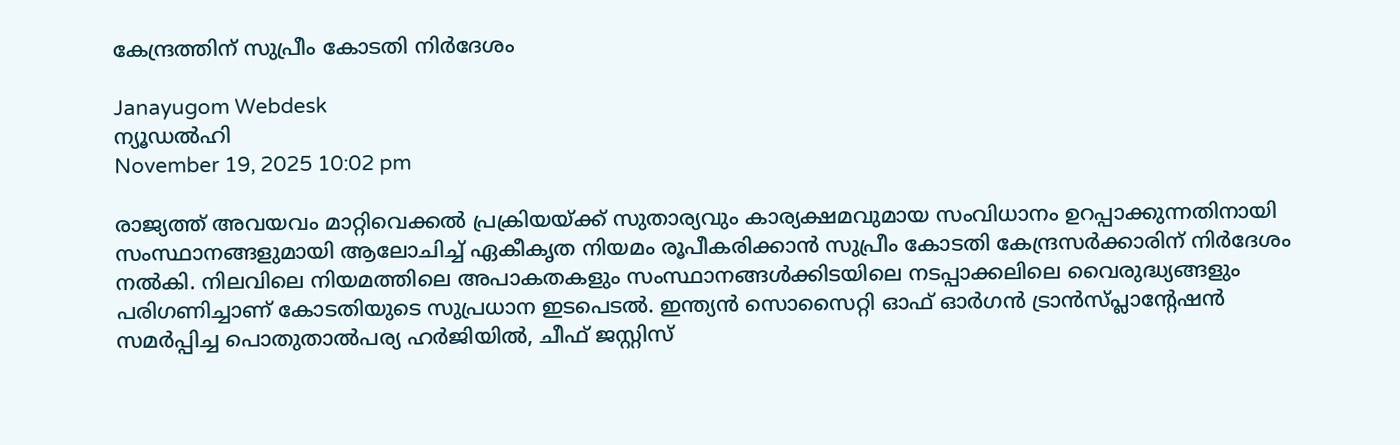കേന്ദ്രത്തിന് സുപ്രീം കോടതി നിർദേശം

Janayugom Webdesk
ന്യൂഡല്‍ഹി
November 19, 2025 10:02 pm

രാജ്യത്ത് അവയവം മാറ്റിവെക്കൽ പ്രക്രിയയ്ക്ക് സുതാര്യവും കാര്യക്ഷമവുമായ സംവിധാനം ഉറപ്പാക്കുന്നതിനായി സംസ്ഥാനങ്ങളുമായി ആലോചിച്ച് ഏകീകൃത നിയമം രൂപീകരിക്കാൻ സുപ്രീം കോടതി കേന്ദ്രസർക്കാരിന് നിർദേശം നൽകി. നിലവിലെ നിയമത്തിലെ അപാകതകളും സംസ്ഥാനങ്ങൾക്കിടയിലെ നടപ്പാക്കലിലെ വൈരുദ്ധ്യങ്ങളും പരിഗണിച്ചാണ് കോടതിയുടെ സുപ്രധാന ഇടപെടൽ. ഇന്ത്യൻ സൊസൈറ്റി ഓഫ് ഓർഗൻ ട്രാൻസ്പ്ലാൻ്റേഷൻ സമർപ്പിച്ച പൊതുതാൽപര്യ ഹർജിയിൽ, ചീഫ് ജസ്റ്റിസ്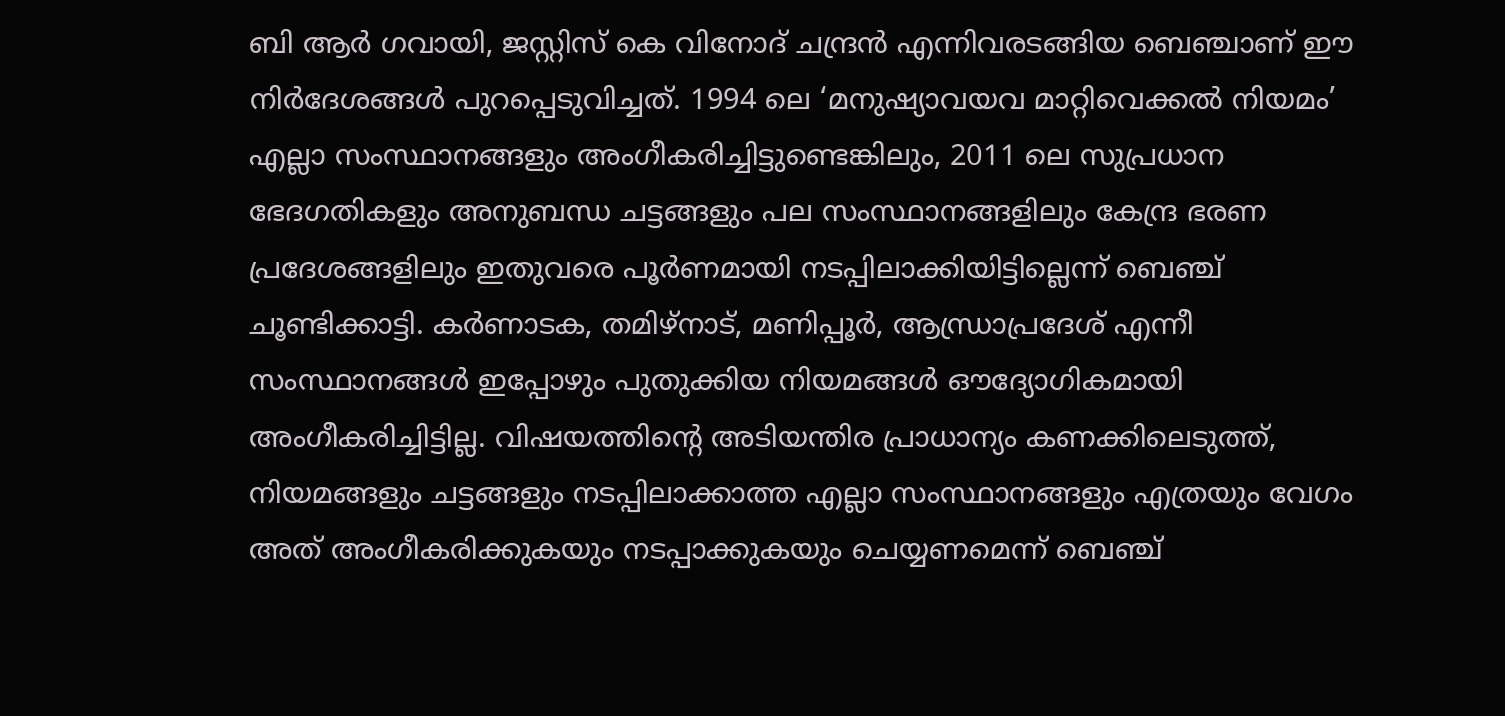ബി ആർ ഗവായി, ജസ്റ്റിസ് കെ വിനോദ് ചന്ദ്രൻ എന്നിവരടങ്ങിയ ബെഞ്ചാണ് ഈ നിർദേശങ്ങൾ പുറപ്പെടുവിച്ചത്. 1994 ലെ ‘മനുഷ്യാവയവ മാറ്റിവെക്കൽ നിയമം’ എല്ലാ സംസ്ഥാനങ്ങളും അംഗീകരിച്ചിട്ടുണ്ടെങ്കിലും, 2011 ലെ സുപ്രധാന ഭേദഗതികളും അനുബന്ധ ചട്ടങ്ങളും പല സംസ്ഥാനങ്ങളിലും കേന്ദ്ര ഭരണ പ്രദേശങ്ങളിലും ഇതുവരെ പൂർണമായി നടപ്പിലാക്കിയിട്ടില്ലെന്ന് ബെഞ്ച് ചൂണ്ടിക്കാട്ടി. കർണാടക, തമിഴ്‌നാട്, മണിപ്പൂർ, ആന്ധ്രാപ്രദേശ് എന്നീ സംസ്ഥാനങ്ങൾ ഇപ്പോഴും പുതുക്കിയ നിയമങ്ങൾ ഔദ്യോഗികമായി അംഗീകരിച്ചിട്ടില്ല. വിഷയത്തിന്റെ അടിയന്തിര പ്രാധാന്യം കണക്കിലെടുത്ത്, നിയമങ്ങളും ചട്ടങ്ങളും നടപ്പിലാക്കാത്ത എല്ലാ സംസ്ഥാനങ്ങളും എത്രയും വേഗം അത് അംഗീകരിക്കുകയും നടപ്പാക്കുകയും ചെയ്യണമെന്ന് ബെഞ്ച്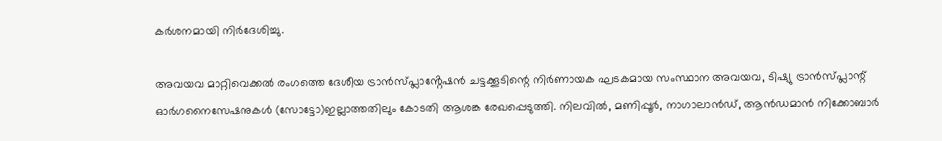കർശനമായി നിർദേശിച്ചു.

അവയവ മാറ്റിവെക്കൽ രംഗത്തെ ദേശീയ ട്രാൻസ്പ്ലാൻ്റേഷൻ ചട്ടക്കൂടിന്റെ നിർണായക ഘടകമായ സംസ്ഥാന അവയവ, ടിഷ്യു ട്രാൻസ്പ്ലാന്റ് ഓർഗനൈസേഷനുകൾ (സോട്ടോ)ഇല്ലാത്തതിലും കോടതി ആശങ്ക രേഖപ്പെടുത്തി. നിലവിൽ, മണിപ്പൂർ, നാഗാലാൻഡ്, ആൻഡമാൻ നിക്കോബാർ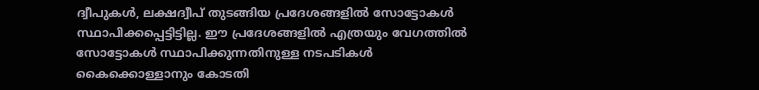ദ്വീപുകൾ, ലക്ഷദ്വീപ് തുടങ്ങിയ പ്രദേശങ്ങളിൽ സോട്ടോകൾ സ്ഥാപിക്കപ്പെട്ടിട്ടില്ല. ഈ പ്രദേശങ്ങളിൽ എത്രയും വേഗത്തിൽ സോട്ടോകൾ സ്ഥാപിക്കുന്നതിനുള്ള നടപടികൾ കൈക്കൊള്ളാനും കോടതി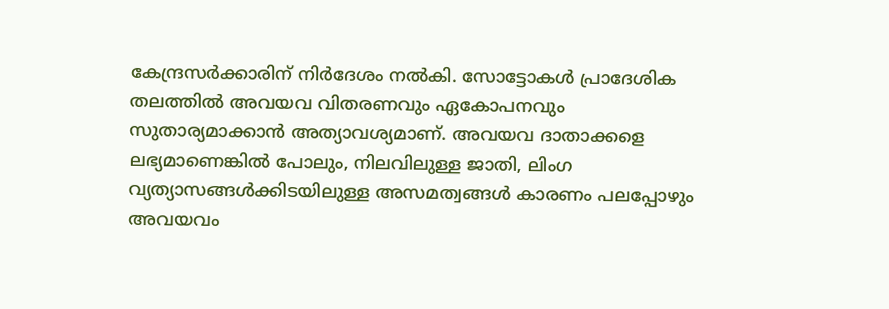കേന്ദ്രസർക്കാരിന് നിർദേശം നൽകി. സോട്ടോകൾ പ്രാദേശിക തലത്തിൽ അവയവ വിതരണവും ഏകോപനവും സുതാര്യമാക്കാൻ അത്യാവശ്യമാണ്. അവയവ ദാതാക്കളെ ലഭ്യമാണെങ്കിൽ പോലും, നിലവിലുള്ള ജാതി, ലിംഗ വ്യത്യാസങ്ങൾക്കിടയിലുള്ള അസമത്വങ്ങൾ കാരണം പലപ്പോഴും അവയവം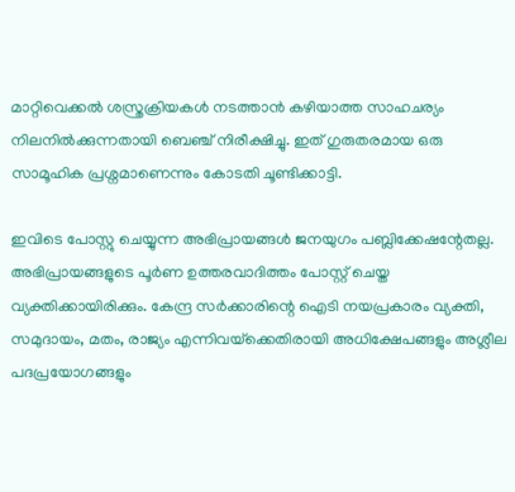മാറ്റിവെക്കൽ ശസ്ത്രക്രിയകൾ നടത്താൻ കഴിയാത്ത സാഹചര്യം നിലനിൽക്കുന്നതായി ബെഞ്ച് നിരീക്ഷിച്ചു. ഇത് ഗുരുതരമായ ഒരു സാമൂഹിക പ്രശ്നമാണെന്നും കോടതി ചൂണ്ടിക്കാട്ടി.

ഇവിടെ പോസ്റ്റു ചെയ്യുന്ന അഭിപ്രായങ്ങള്‍ ജനയുഗം പബ്ലിക്കേഷന്റേതല്ല. അഭിപ്രായങ്ങളുടെ പൂര്‍ണ ഉത്തരവാദിത്തം പോസ്റ്റ് ചെയ്ത വ്യക്തിക്കായിരിക്കും. കേന്ദ്ര സര്‍ക്കാരിന്റെ ഐടി നയപ്രകാരം വ്യക്തി, സമുദായം, മതം, രാജ്യം എന്നിവയ്‌ക്കെതിരായി അധിക്ഷേപങ്ങളും അശ്ലീല പദപ്രയോഗങ്ങളും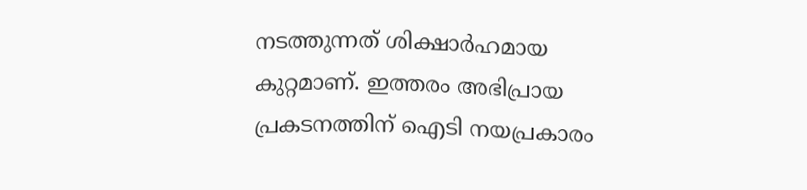നടത്തുന്നത് ശിക്ഷാര്‍ഹമായ കുറ്റമാണ്. ഇത്തരം അഭിപ്രായ പ്രകടനത്തിന് ഐടി നയപ്രകാരം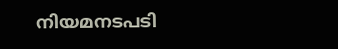നിയമനടപടി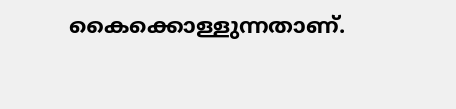കൈക്കൊള്ളുന്നതാണ്.